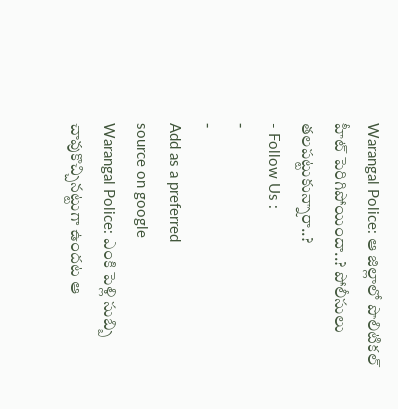Warangal Police: ఆ జిల్లాలో పొలిటికల్ హీట్ పెరిగిపోయిందా..? పోలీసులు తలపట్టుకున్నారా..?
- Follow Us :
-
-
Add as a preferred
source on google
Warangal Police: ఎంకి పెళ్లి సుబ్బి చావుకొచ్చినట్టుగా ఉందట ఆ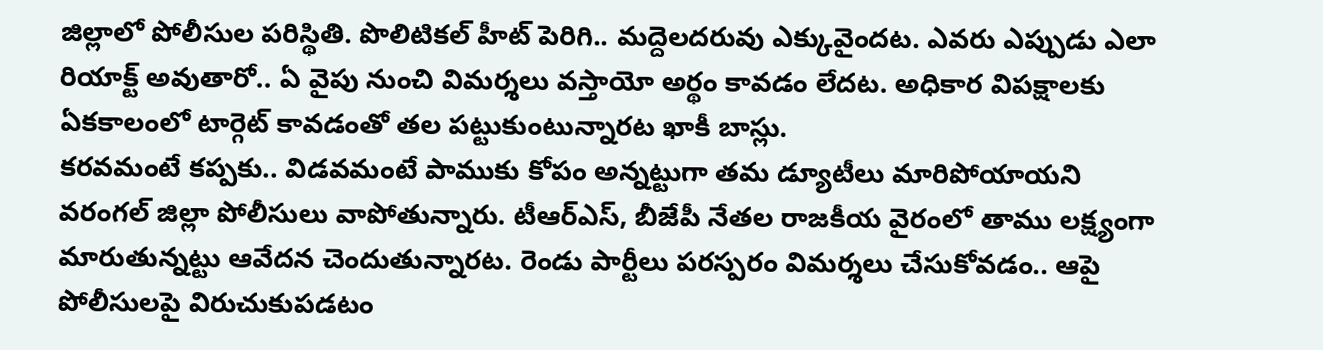జిల్లాలో పోలీసుల పరిస్థితి. పొలిటికల్ హీట్ పెరిగి.. మద్దెలదరువు ఎక్కువైందట. ఎవరు ఎప్పుడు ఎలా రియాక్ట్ అవుతారో.. ఏ వైపు నుంచి విమర్శలు వస్తాయో అర్థం కావడం లేదట. అధికార విపక్షాలకు ఏకకాలంలో టార్గెట్ కావడంతో తల పట్టుకుంటున్నారట ఖాకీ బాస్లు.
కరవమంటే కప్పకు.. విడవమంటే పాముకు కోపం అన్నట్టుగా తమ డ్యూటీలు మారిపోయాయని వరంగల్ జిల్లా పోలీసులు వాపోతున్నారు. టీఆర్ఎస్, బీజేపీ నేతల రాజకీయ వైరంలో తాము లక్ష్యంగా మారుతున్నట్టు ఆవేదన చెందుతున్నారట. రెండు పార్టీలు పరస్పరం విమర్శలు చేసుకోవడం.. ఆపై పోలీసులపై విరుచుకుపడటం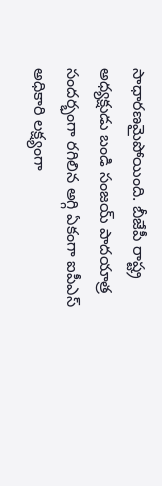సాధారణమైపోయింది. బీజేపీ రాష్ట్ర అధ్యక్షుడు బండి సంజయ్ పాదయాత్ర సందర్భంగా రగిలిన అగ్గి ఏకంగా ఐపీఎస్ అధికారి లక్ష్యంగా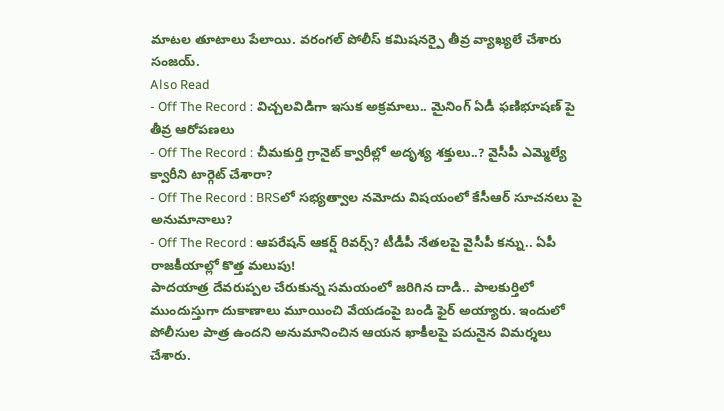మాటల తూటాలు పేలాయి. వరంగల్ పోలీస్ కమిషనర్పై తీవ్ర వ్యాఖ్యలే చేశారు సంజయ్.
Also Read
- Off The Record : విచ్చలవిడిగా ఇసుక అక్రమాలు.. మైనింగ్ ఏడీ ఫణిభూషణ్ పై తీవ్ర ఆరోపణలు
- Off The Record : చీమకుర్తి గ్రానైట్ క్వారీల్లో అదృశ్య శక్తులు..? వైసీపీ ఎమ్మెల్యే క్వారీని టార్గెట్ చేశారా?
- Off The Record : BRSలో సభ్యత్వాల నమోదు విషయంలో కేసీఆర్ సూచనలు పై అనుమానాలు?
- Off The Record : ఆపరేషన్ ఆకర్ష్ రివర్స్? టీడీపీ నేతలపై వైసీపీ కన్ను.. ఏపీ రాజకీయాల్లో కొత్త మలుపు!
పాదయాత్ర దేవరుప్పల చేరుకున్న సమయంలో జరిగిన దాడి.. పాలకుర్తిలో ముందుస్తుగా దుకాణాలు మూయించి వేయడంపై బండి ఫైర్ అయ్యారు. ఇందులో పోలీసుల పాత్ర ఉందని అనుమానించిన ఆయన ఖాకీలపై పదునైన విమర్శలు చేశారు.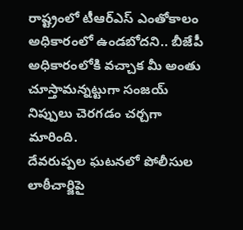రాష్ట్రంలో టీఆర్ఎస్ ఎంతోకాలం అధికారంలో ఉండబోదని.. బీజేపీ అధికారంలోకి వచ్చాక మీ అంతు చూస్తామన్నట్టుగా సంజయ్ నిప్పులు చెరగడం చర్చగా మారింది.
దేవరుప్పల ఘటనలో పోలీసుల లాఠీచార్జిపై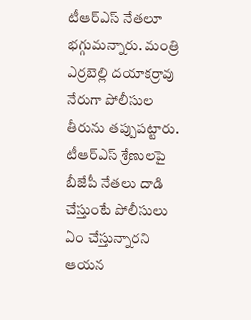టీఆర్ఎస్ నేతలూ భగ్గుమన్నారు. మంత్రి ఎర్రబెల్లి దయాకర్రావు నేరుగా పోలీసుల తీరును తప్పుపట్టారు. టీఆర్ఎస్ శ్రేణులపై బీజేపీ నేతలు దాడి చేస్తుంటే పోలీసులు ఏం చేస్తున్నారని ఆయన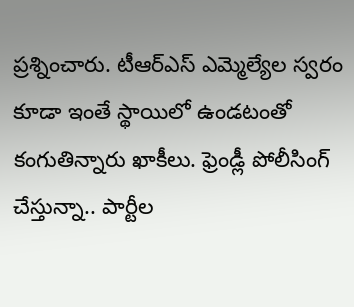ప్రశ్నించారు. టీఆర్ఎస్ ఎమ్మెల్యేల స్వరం కూడా ఇంతే స్థాయిలో ఉండటంతో కంగుతిన్నారు ఖాకీలు. ఫ్రెండ్లీ పోలీసింగ్ చేస్తున్నా.. పార్టీల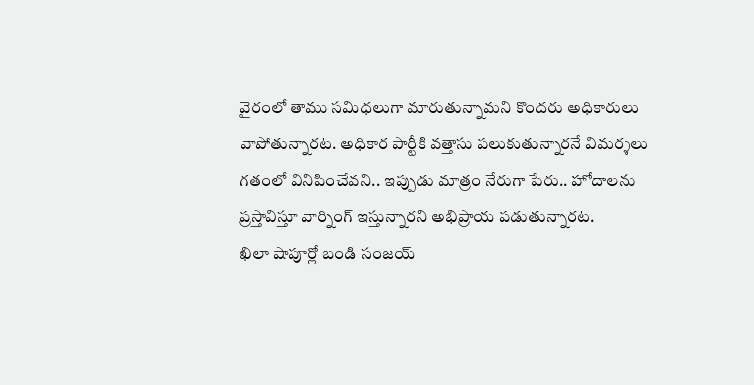వైరంలో తాము సమిధలుగా మారుతున్నామని కొందరు అధికారులు వాపోతున్నారట. అధికార పార్టీకి వత్తాసు పలుకుతున్నారనే విమర్శలు గతంలో వినిపించేవని.. ఇప్పుడు మాత్రం నేరుగా పేరు.. హోదాలను ప్రస్తావిస్తూ వార్నింగ్ ఇస్తున్నారని అభిప్రాయ పడుతున్నారట.
ఖిలా షాపూర్లో బండి సంజయ్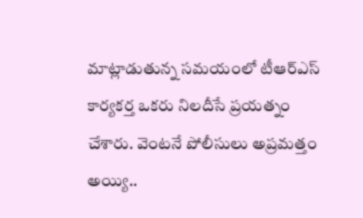మాట్లాడుతున్న సమయంలో టీఆర్ఎస్ కార్యకర్త ఒకరు నిలదీసే ప్రయత్నం చేశారు. వెంటనే పోలీసులు అప్రమత్తం అయ్యి..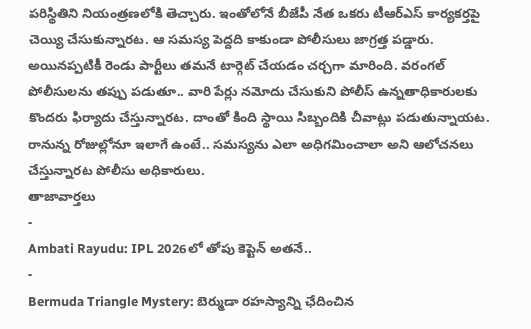పరిస్థితిని నియంత్రణలోకి తెచ్చారు. ఇంతోలోనే బీజేపీ నేత ఒకరు టీఆర్ఎస్ కార్యకర్తపై చెయ్యి చేసుకున్నారట. ఆ సమస్య పెద్దది కాకుండా పోలీసులు జాగ్రత్త పడ్డారు. అయినప్పటికీ రెండు పార్టీలు తమనే టార్గెట్ చేయడం చర్చగా మారింది. వరంగల్ పోలీసులను తప్పు పడుతూ.. వారి పేర్లు నమోదు చేసుకుని పోలీస్ ఉన్నతాధికారులకు కొందరు ఫిర్యాదు చేస్తున్నారట. దాంతో కింది స్థాయి సిబ్బందికి చీవాట్లు పడుతున్నాయట. రానున్న రోజుల్లోనూ ఇలాగే ఉంటే.. సమస్యను ఎలా అధిగమించాలా అని ఆలోచనలు చేస్తున్నారట పోలీసు అధికారులు.
తాజావార్తలు
-
Ambati Rayudu: IPL 2026లో తోపు కెప్టెన్ అతనే..
-
Bermuda Triangle Mystery: బెర్ముడా రహస్యాన్ని ఛేదించిన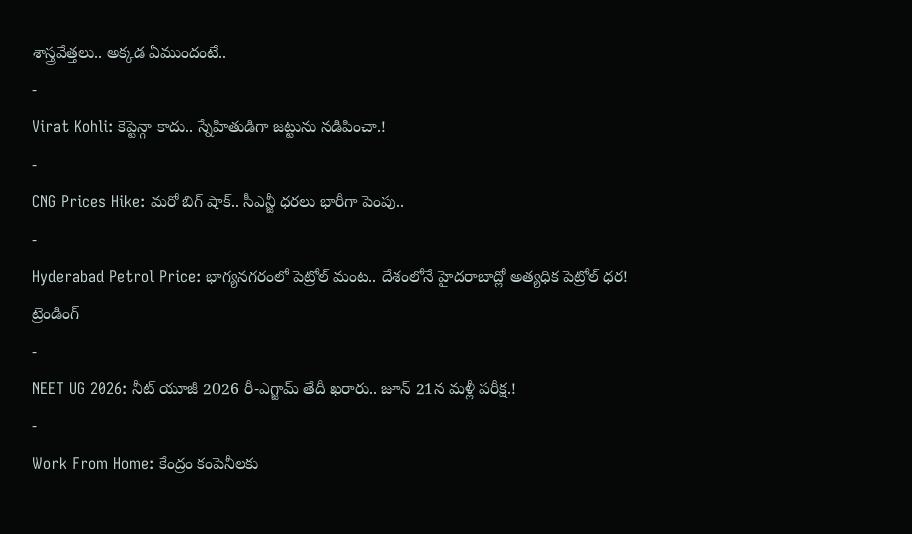శాస్త్రవేత్తలు.. అక్కడ ఏముందంటే..
-
Virat Kohli: కెప్టెన్గా కాదు.. స్నేహితుడిగా జట్టును నడిపించా.!
-
CNG Prices Hike: మరో బిగ్ షాక్.. సీఎన్జీ ధరలు భారీగా పెంపు..
-
Hyderabad Petrol Price: భాగ్యనగరంలో పెట్రోల్ మంట.. దేశంలోనే హైదరాబాద్లో అత్యధిక పెట్రోల్ ధర!
ట్రెండింగ్
-
NEET UG 2026: నీట్ యూజీ 2026 రీ-ఎగ్జామ్ తేదీ ఖరారు.. జూన్ 21న మళ్లీ పరీక్ష.!
-
Work From Home: కేంద్రం కంపెనీలకు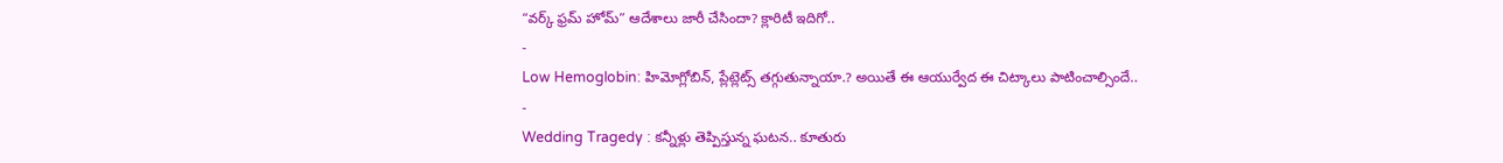“వర్క్ ఫ్రమ్ హోమ్” ఆదేశాలు జారీ చేసిందా? క్లారిటీ ఇదిగో..
-
Low Hemoglobin: హిమోగ్లోబిన్, ప్లేట్లెట్స్ తగ్గుతున్నాయా.? అయితే ఈ ఆయుర్వేద ఈ చిట్కాలు పాటించాల్సిందే..
-
Wedding Tragedy : కన్నీళ్లు తెప్పిస్తున్న ఘటన.. కూతురు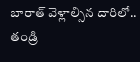బారాత్ వెళ్లాల్సిన దారిలో.. తండ్రి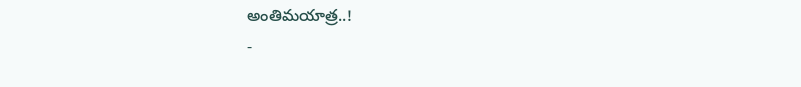అంతిమయాత్ర..!
-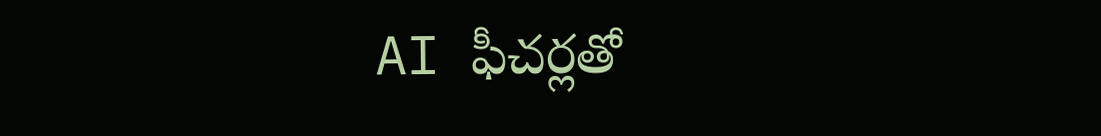AI ఫీచర్లతో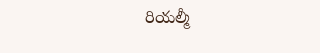రియల్మీ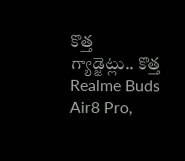కొత్త గ్యాడ్జెట్లు.. కొత్త Realme Buds Air8 Pro,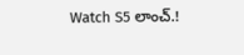Watch S5 లాంచ్.!